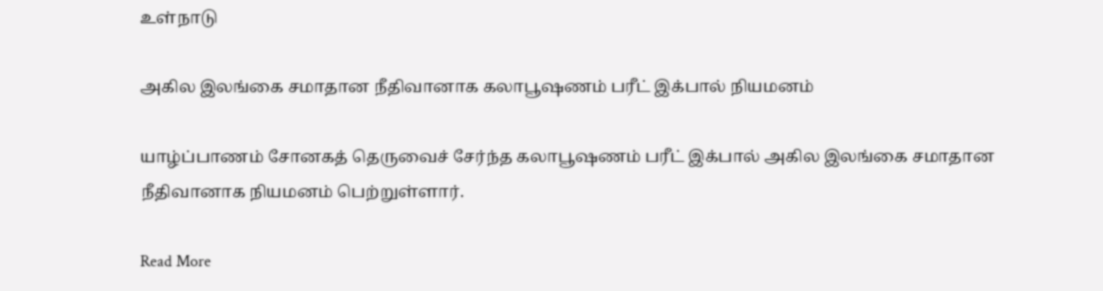உள்நாடு

அகில இலங்கை சமாதான நீதிவானாக கலாபூஷணம் பரீட் இக்பால் நியமனம்

யாழ்ப்பாணம் சோனகத் தெருவைச் சேர்ந்த கலாபூஷணம் பரீட் இக்பால் அகில இலங்கை சமாதான நீதிவானாக நியமனம் பெற்றுள்ளார்.

Read More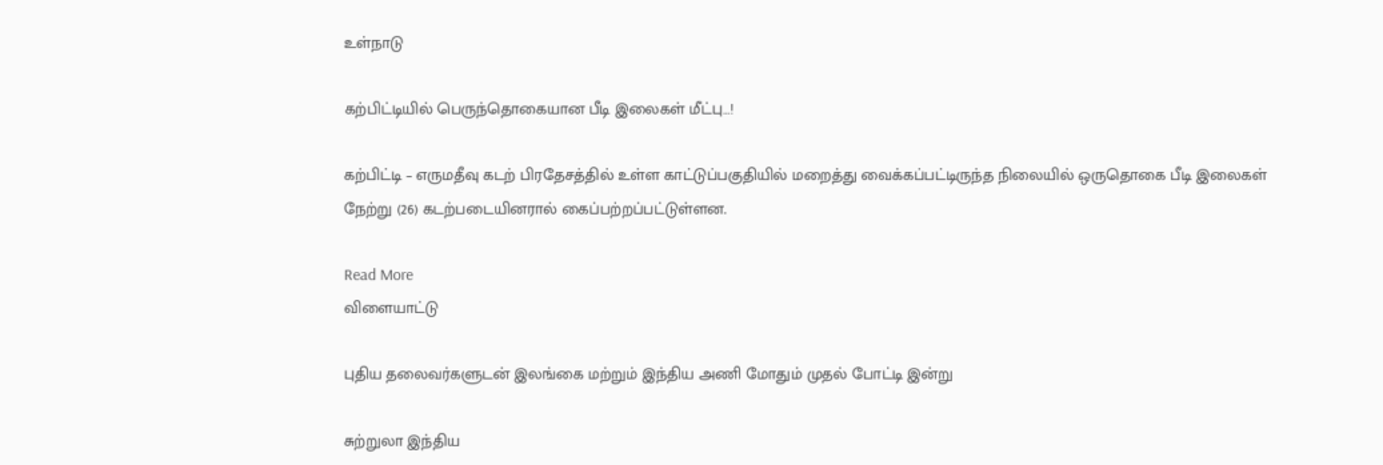உள்நாடு

கற்பிட்டியில் பெருந்தொகையான பீடி இலைகள் மீட்பு…!

கற்பிட்டி – எருமதீவு கடற் பிரதேசத்தில் உள்ள காட்டுப்பகுதியில் மறைத்து வைக்கப்பட்டிருந்த நிலையில் ஒருதொகை பீடி இலைகள் நேற்று (26) கடற்படையினரால் கைப்பற்றப்பட்டுள்ளன.

Read More
விளையாட்டு

புதிய தலைவர்களுடன் இலங்கை மற்றும் இந்திய அணி மோதும் முதல் போட்டி இன்று

சுற்றுலா இந்திய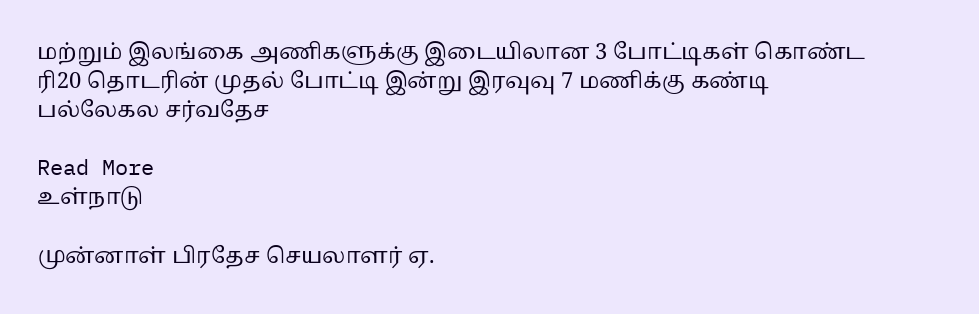மற்றும் இலங்கை அணிகளுக்கு இடையிலான 3 போட்டிகள் கொண்ட ரி20 தொடரின் முதல் போட்டி இன்று இரவுவு 7 மணிக்கு கண்டி பல்லேகல சர்வதேச

Read More
உள்நாடு

முன்னாள் பிரதேச செயலாளர் ஏ.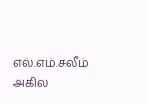எல்.எம்.சலீம் அகில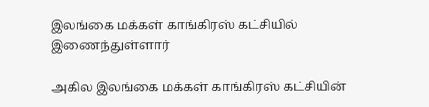இலங்கை மக்கள் காங்கிரஸ் கட்சியில் இணைந்துள்ளார்

அகில இலங்கை மக்கள் காங்கிரஸ் கட்சியின்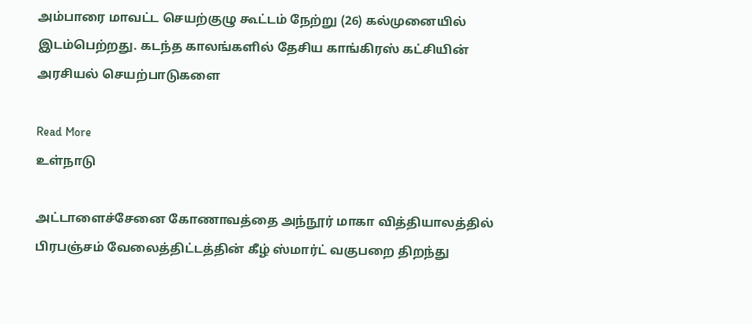அம்பாரை மாவட்ட செயற்குழு கூட்டம் நேற்று (26) கல்முனையில் இடம்பெற்றது. கடந்த காலங்களில் தேசிய காங்கிரஸ் கட்சியின் அரசியல் செயற்பாடுகளை

Read More
உள்நாடு

அட்டாளைச்சேனை கோணாவத்தை அந்நூர் மாகா வித்தியாலத்தில் பிரபஞ்சம் வேலைத்திட்டத்தின் கீழ் ஸ்மார்ட் வகுபறை திறந்து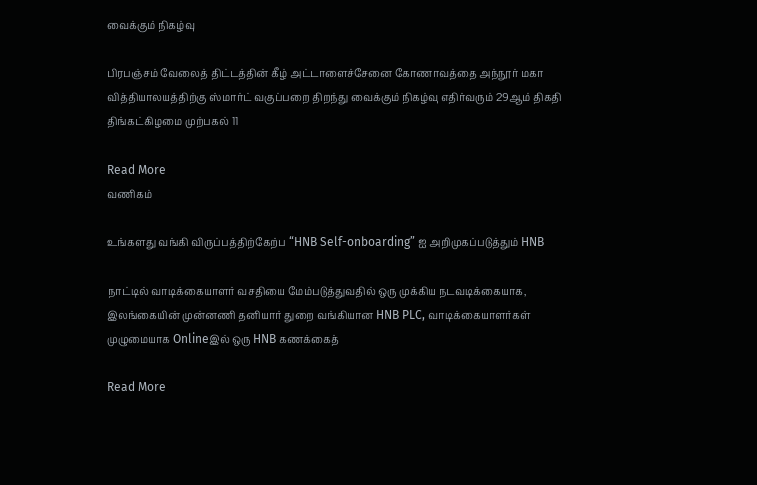வைக்கும் நிகழ்வு

பிரபஞ்சம் வேலைத் திட்டத்தின் கீழ் அட்டாளைச்சேனை கோணாவத்தை அந்நூர் மகா வித்தியாலயத்திற்கு ஸ்மார்ட் வகுப்பறை திறந்து வைக்கும் நிகழ்வு எதிர்வரும் 29ஆம் திகதி திங்கட்கிழமை முற்பகல் 11

Read More
வணிகம்

உங்களது வங்கி விருப்பத்திற்கேற்ப “HNB Self-onboarding” ஐ அறிமுகப்படுத்தும் HNB

நாட்டில் வாடிக்கையாளர் வசதியை மேம்படுத்துவதில் ஒரு முக்கிய நடவடிக்கையாக, இலங்கையின் முன்னணி தனியார் துறை வங்கியான HNB PLC, வாடிக்கையாளர்கள் முழுமையாக Onlineஇல் ஒரு HNB கணக்கைத்

Read More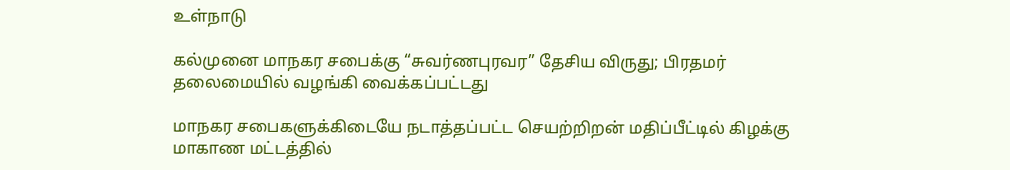உள்நாடு

கல்முனை மாநகர சபைக்கு “சுவர்ணபுரவர” தேசிய விருது; பிரதமர் தலைமையில் வழங்கி வைக்கப்பட்டது

மாநகர சபைகளுக்கிடையே நடாத்தப்பட்ட செயற்றிறன் மதிப்பீட்டில் கிழக்கு மாகாண மட்டத்தில்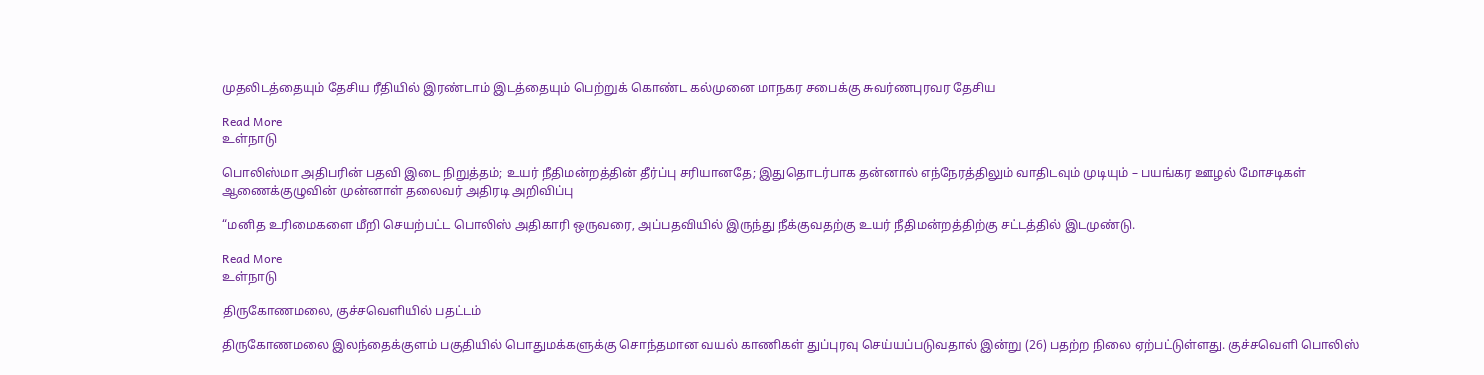முதலிடத்தையும் தேசிய ரீதியில் இரண்டாம் இடத்தையும் பெற்றுக் கொண்ட கல்முனை மாநகர சபைக்கு சுவர்ணபுரவர தேசிய

Read More
உள்நாடு

பொலிஸ்மா அதிபரின் பதவி இடை நிறுத்தம்; உயர் நீதிமன்றத்தின் தீர்ப்பு சரியானதே; இதுதொடர்பாக தன்னால் எந்நேரத்திலும் வாதிடவும் முடியும் – பயங்கர ஊழல் மோசடிகள் ஆணைக்குழுவின் முன்னாள் தலைவர் அதிரடி அறிவிப்பு

“மனித உரிமைகளை மீறி செயற்பட்ட பொலிஸ் அதிகாரி ஒருவரை, அப்பதவியில் இருந்து நீக்குவதற்கு உயர் நீதிமன்றத்திற்கு சட்டத்தில் இடமுண்டு.

Read More
உள்நாடு

திருகோணமலை, குச்சவெளியில் பதட்டம்

திருகோணமலை இலந்தைக்குளம் பகுதியில் பொதுமக்களுக்கு சொந்தமான வயல் காணிகள் துப்புரவு செய்யப்படுவதால் இன்று (26) பதற்ற நிலை ஏற்பட்டுள்ளது. குச்சவெளி பொலிஸ்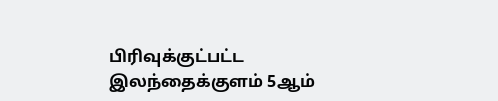பிரிவுக்குட்பட்ட இலந்தைக்குளம் 5ஆம்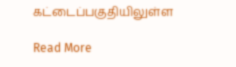கட்டைப்பகுதியிலுள்ள

Read More